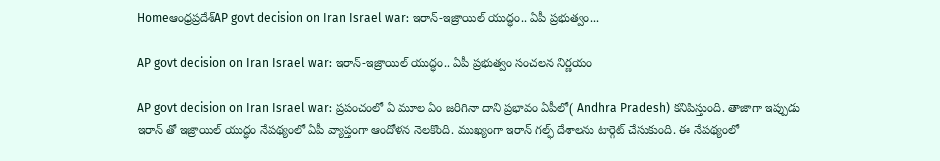Homeఆంధ్రప్రదేశ్‌AP govt decision on Iran Israel war: ఇరాన్-ఇజ్రాయిల్ యుద్ధం.. ఏపీ ప్రభుత్వం...

AP govt decision on Iran Israel war: ఇరాన్-ఇజ్రాయిల్ యుద్ధం.. ఏపీ ప్రభుత్వం సంచలన నిర్ణయం

AP govt decision on Iran Israel war: ప్రపంచంలో ఏ మూల ఏం జరిగినా దాని ప్రభావం ఏపీలో( Andhra Pradesh) కనిపిస్తుంది. తాజాగా ఇప్పుడు ఇరాన్ తో ఇజ్రాయిల్ యుద్ధం నేపథ్యంలో ఏపీ వ్యాప్తంగా ఆందోళన నెలకొంది. ముఖ్యంగా ఇరాన్ గల్ఫ్ దేశాలను టార్గెట్ చేసుకుంది. ఈ నేపథ్యంలో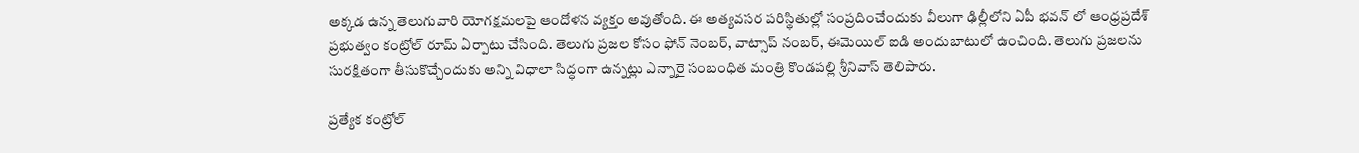అక్కడ ఉన్న తెలుగువారి యోగక్షమలపై ఆందోళన వ్యక్తం అవుతోంది. ఈ అత్యవసర పరిస్థితుల్లో సంప్రదించేందుకు వీలుగా ఢిల్లీలోని ఏపీ భవన్ లో ఆంధ్రప్రదేశ్ ప్రభుత్వం కంట్రోల్ రూమ్ ఏర్పాటు చేసింది. తెలుగు ప్రజల కోసం ఫోన్ నెంబర్, వాట్సాప్ నంబర్, ఈమెయిల్ ఐడి అందుబాటులో ఉంచింది. తెలుగు ప్రజలను సురక్షితంగా తీసుకొచ్చేందుకు అన్ని విధాలా సిద్ధంగా ఉన్నట్లు ఎన్నారై సంబంధిత మంత్రి కొండపల్లి శ్రీనివాస్ తెలిపారు.

ప్రత్యేక కంట్రోల్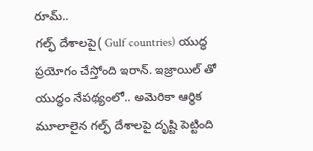రూమ్..
గల్ఫ్ దేశాలపై( Gulf countries) యుద్ధ ప్రయోగం చేస్తోంది ఇరాన్. ఇజ్రాయిల్ తో యుద్ధం నేపథ్యంలో.. అమెరికా ఆర్థిక మూలాలైన గల్ఫ్ దేశాలపై దృష్టి పెట్టింది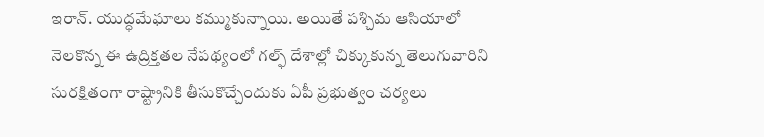ఇరాన్. యుద్ధమేఘాలు కమ్ముకున్నాయి. అయితే పశ్చిమ ఆసియాలో నెలకొన్న ఈ ఉద్రిక్తతల నేపథ్యంలో గల్ఫ్ దేశాల్లో చిక్కుకున్న తెలుగువారిని సురక్షితంగా రాష్ట్రానికి తీసుకొచ్చేందుకు ఏపీ ప్రభుత్వం చర్యలు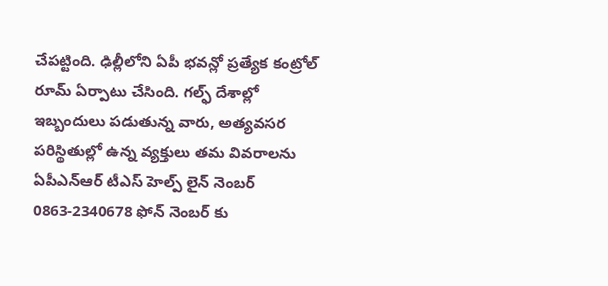చేపట్టింది. ఢిల్లీలోని ఏపీ భవన్లో ప్రత్యేక కంట్రోల్ రూమ్ ఏర్పాటు చేసింది. గల్ఫ్ దేశాల్లో ఇబ్బందులు పడుతున్న వారు, అత్యవసర పరిస్థితుల్లో ఉన్న వ్యక్తులు తమ వివరాలను ఏపీఎన్ఆర్ టీఎస్ హెల్ప్ లైన్ నెంబర్ 0863-2340678 ఫోన్ నెంబర్ కు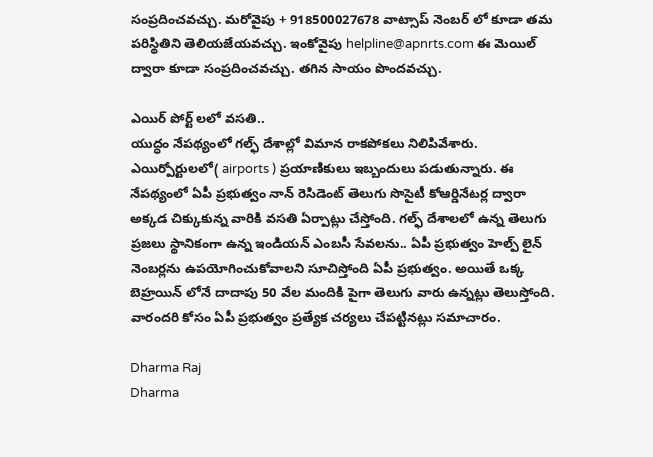సంప్రదించవచ్చు. మరోవైపు + 918500027678 వాట్సాప్ నెంబర్ లో కూడా తమ పరిస్థితిని తెలియజేయవచ్చు. ఇంకోవైపు helpline@apnrts.com ఈ మెయిల్ ద్వారా కూడా సంప్రదించవచ్చు. తగిన సాయం పొందవచ్చు.

ఎయిర్ పోర్ట్ లలో వసతి..
యుద్ధం నేపథ్యంలో గల్ఫ్ దేశాల్లో విమాన రాకపోకలు నిలిపివేశారు. ఎయిర్పోర్టులలో( airports ) ప్రయాణికులు ఇబ్బందులు పడుతున్నారు. ఈ నేపథ్యంలో ఏపీ ప్రభుత్వం నాన్ రెసిడెంట్ తెలుగు సొసైటీ కోఆర్డినేటర్ల ద్వారా అక్కడ చిక్కుకున్న వారికి వసతి ఏర్పాట్లు చేస్తోంది. గల్ఫ్ దేశాలలో ఉన్న తెలుగు ప్రజలు స్థానికంగా ఉన్న ఇండియన్ ఎంబసీ సేవలను.. ఏపీ ప్రభుత్వం హెల్ప్ లైన్ నెంబర్లను ఉపయోగించుకోవాలని సూచిస్తోంది ఏపీ ప్రభుత్వం. అయితే ఒక్క బెహ్రయిన్ లోనే దాదాపు 50 వేల మందికి పైగా తెలుగు వారు ఉన్నట్లు తెలుస్తోంది. వారందరి కోసం ఏపీ ప్రభుత్వం ప్రత్యేక చర్యలు చేపట్టినట్లు సమాచారం.

Dharma Raj
Dharma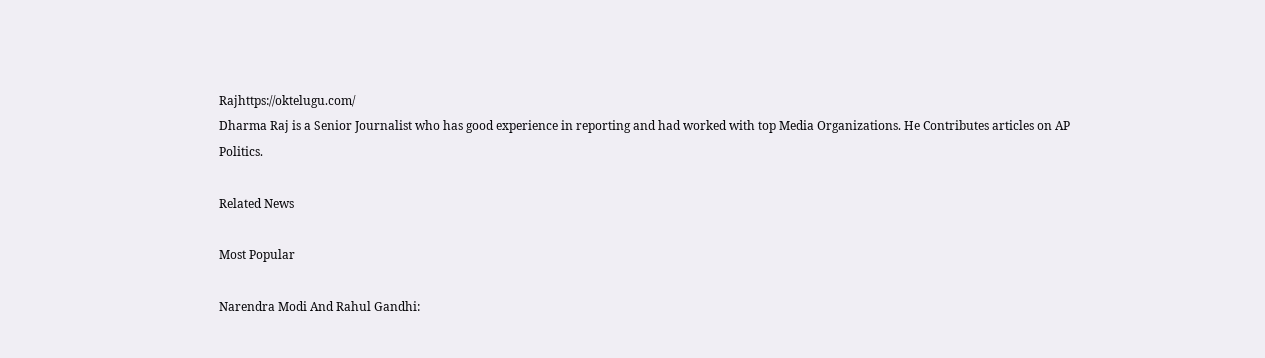Rajhttps://oktelugu.com/
Dharma Raj is a Senior Journalist who has good experience in reporting and had worked with top Media Organizations. He Contributes articles on AP Politics.

Related News

Most Popular

Narendra Modi And Rahul Gandhi: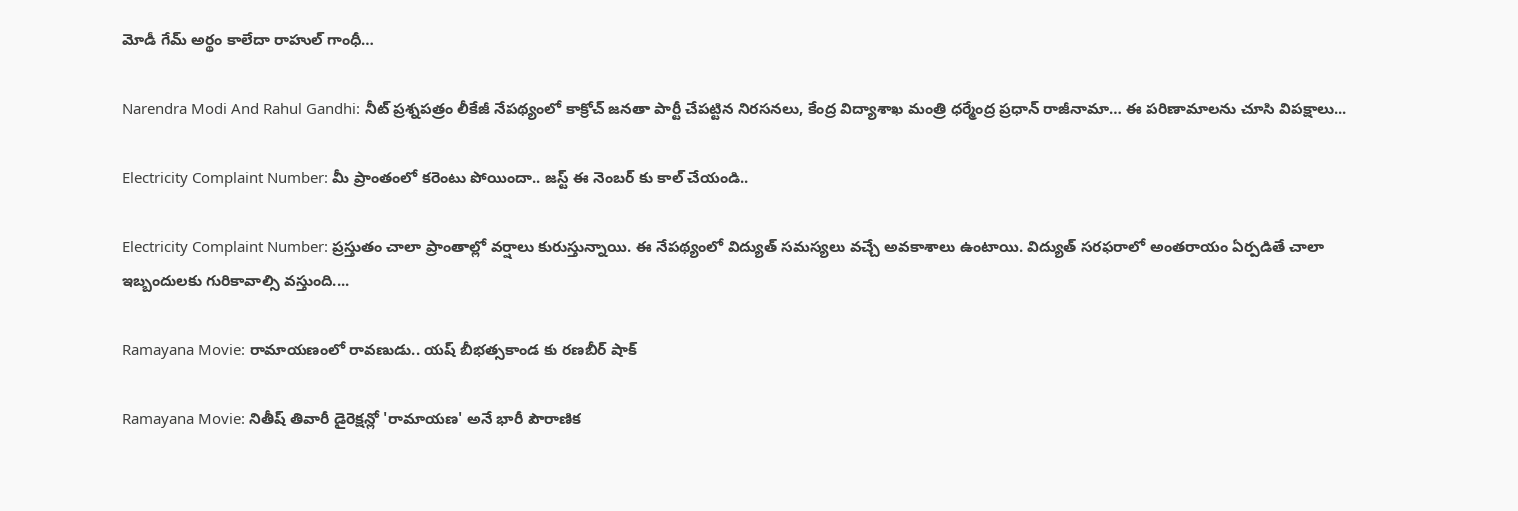మోడీ గేమ్ అర్థం కాలేదా రాహుల్ గాంధీ…

Narendra Modi And Rahul Gandhi: నీట్ ప్రశ్నపత్రం లీకేజీ నేపథ్యంలో కాక్రోచ్ జనతా పార్టీ చేపట్టిన నిరసనలు, కేంద్ర విద్యాశాఖ మంత్రి ధర్మేంద్ర ప్రధాన్ రాజీనామా… ఈ పరిణామాలను చూసి విపక్షాలు...

Electricity Complaint Number: మీ ప్రాంతంలో కరెంటు పోయిందా.. జస్ట్ ఈ నెంబర్ కు కాల్ చేయండి..

Electricity Complaint Number: ప్రస్తుతం చాలా ప్రాంతాల్లో వర్షాలు కురుస్తున్నాయి. ఈ నేపథ్యంలో విద్యుత్ సమస్యలు వచ్చే అవకాశాలు ఉంటాయి. విద్యుత్ సరఫరాలో అంతరాయం ఏర్పడితే చాలా ఇబ్బందులకు గురికావాల్సి వస్తుంది....

Ramayana Movie: రామాయణంలో రావణుడు.. యష్ బీభత్సకాండ కు రణబీర్ షాక్

Ramayana Movie: నితీష్ తివారీ డైరెక్షన్లో 'రామాయణ' అనే భారీ పౌరాణిక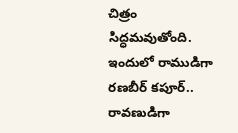చిత్రం సిద్ధమవుతోంది. ఇందులో రాముడిగా రణబీర్ కపూర్.. రావణుడిగా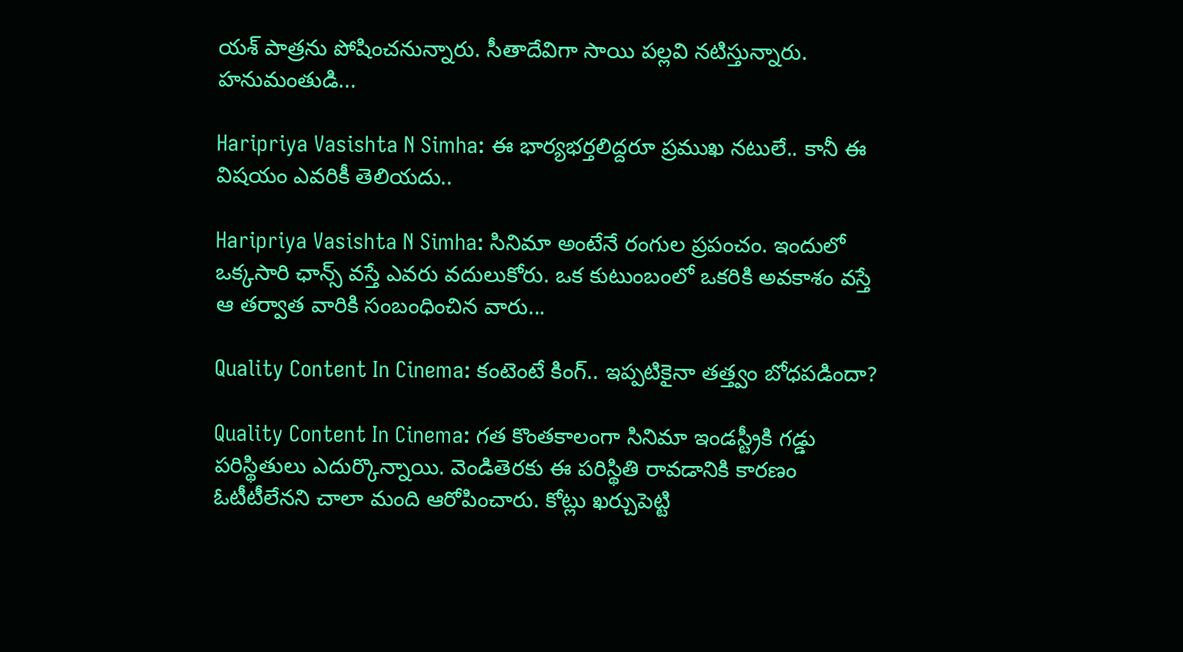యశ్ పాత్రను పోషించనున్నారు. సీతాదేవిగా సాయి పల్లవి నటిస్తున్నారు. హనుమంతుడి...

Haripriya Vasishta N Simha: ఈ భార్యభర్తలిద్దరూ ప్రముఖ నటులే.. కానీ ఈ విషయం ఎవరికీ తెలియదు..

Haripriya Vasishta N Simha: సినిమా అంటేనే రంగుల ప్రపంచం. ఇందులో ఒక్కసారి ఛాన్స్ వస్తే ఎవరు వదులుకోరు. ఒక కుటుంబంలో ఒకరికి అవకాశం వస్తే ఆ తర్వాత వారికి సంబంధించిన వారు...

Quality Content In Cinema: కంటెంటే కింగ్.. ఇప్పటికైనా తత్త్వం బోధపడిందా?

Quality Content In Cinema: గత కొంతకాలంగా సినిమా ఇండస్ట్రీకి గడ్డు పరిస్థితులు ఎదుర్కొన్నాయి. వెండితెరకు ఈ పరిస్థితి రావడానికి కారణం ఓటీటీలేనని చాలా మంది ఆరోపించారు. కోట్లు ఖర్చుపెట్టి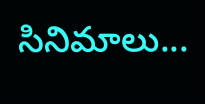సినిమాలు...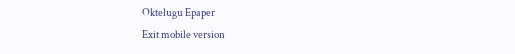Oktelugu Epaper
Exit mobile version